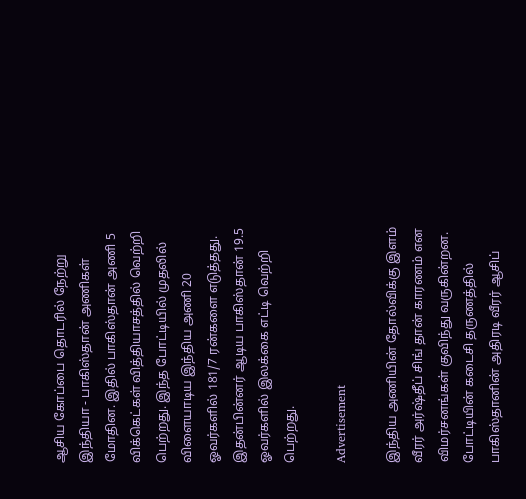ஆசிய கோப்பை தொடரில் நேற்று இந்தியா - பாகிஸ்தான் அணிகள் மோதின. இதில் பாகிஸ்தான் அணி 5 விக்கெட்கள் வித்தியாசத்தில் வெற்றி பெற்றது. இந்த போட்டியில் முதலில் விளையாடிய இந்திய அணி 20 ஓவர்களில் 181/7 ரன்களை எடுத்தது. இதன்பின்னர் ஆடிய பாகிஸ்தான் 19.5 ஓவர்களில் இலக்கை எட்டி வெற்றி பெற்றது.

Advertisement

இந்திய அணியின் தோல்விக்கு இளம் வீரர் அர்ஷ்தீப் சிங் தான் காரணம் என விமர்சனங்கள் குவிந்து வருகின்றன. போட்டியின் கடைசி தருணத்தில் பாகிஸ்தானின் அதிரடி வீரர் ஆசிப்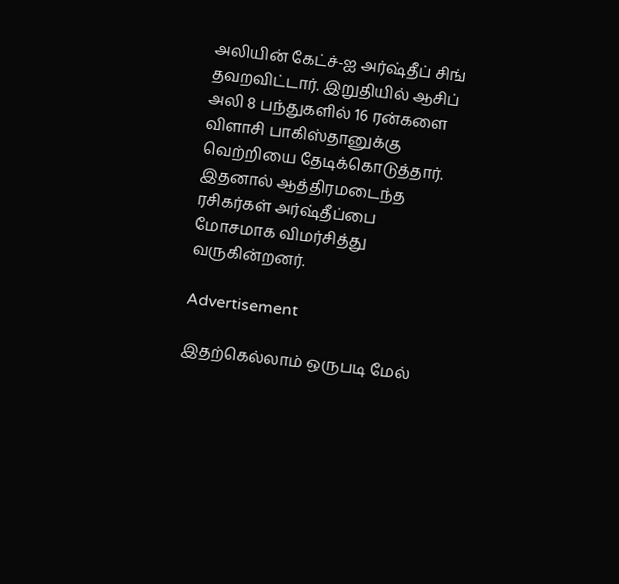அலியின் கேட்ச்-ஐ அர்ஷ்தீப் சிங் தவறவிட்டார். இறுதியில் ஆசிப் அலி 8 பந்துகளில் 16 ரன்களை விளாசி பாகிஸ்தானுக்கு வெற்றியை தேடிக்கொடுத்தார். இதனால் ஆத்திரமடைந்த ரசிகர்கள் அர்ஷ்தீப்பை மோசமாக விமர்சித்து வருகின்றனர்.

Advertisement

இதற்கெல்லாம் ஒருபடி மேல்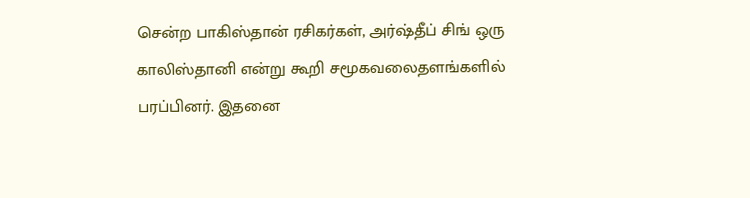சென்ற பாகிஸ்தான் ரசிகர்கள், அர்ஷ்தீப் சிங் ஒரு காலிஸ்தானி என்று கூறி சமூகவலைதளங்களில் பரப்பினர். இதனை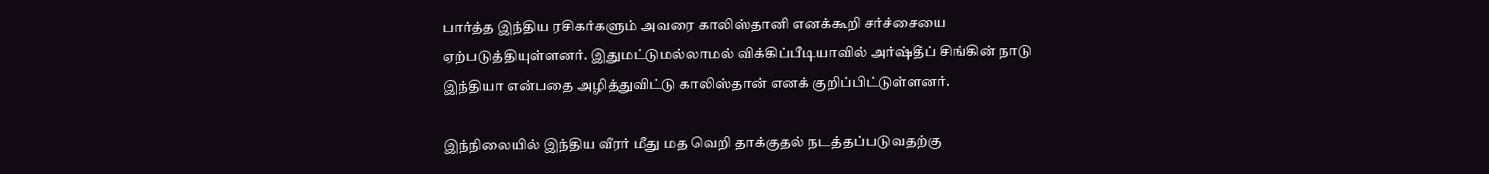பார்த்த இந்திய ரசிகர்களும் அவரை காலிஸ்தானி எனக்கூறி சர்ச்சையை ஏற்படுத்தியுள்ளனர். இதுமட்டுமல்லாமல் விக்கிப்பீடியாவில் அர்ஷ்தீப் சிங்கின் நாடு இந்தியா என்பதை அழித்துவிட்டு காலிஸ்தான் எனக் குறிப்பிட்டுள்ளனர்.

இந்நிலையில் இந்திய வீரர் மீது மத வெறி தாக்குதல் நடத்தப்படுவதற்கு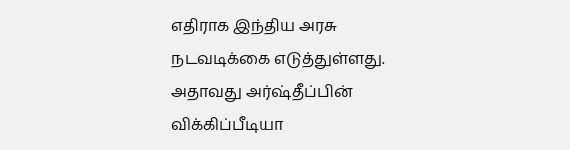எதிராக இந்திய அரசு நடவடிக்கை எடுத்துள்ளது. அதாவது அர்ஷ்தீப்பின் விக்கிப்பீடியா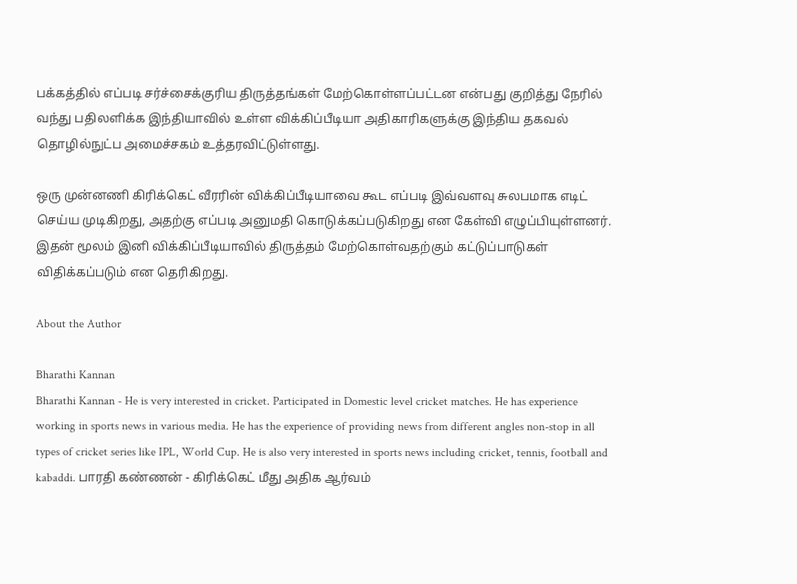பக்கத்தில் எப்படி சர்ச்சைக்குரிய திருத்தங்கள் மேற்கொள்ளப்பட்டன என்பது குறித்து நேரில் வந்து பதிலளிக்க இந்தியாவில் உள்ள விக்கிப்பீடியா அதிகாரிகளுக்கு இந்திய தகவல் தொழில்நுட்ப அமைச்சகம் உத்தரவிட்டுள்ளது.

ஒரு முன்னணி கிரிக்கெட் வீரரின் விக்கிப்பீடியாவை கூட எப்படி இவ்வளவு சுலபமாக எடிட் செய்ய முடிகிறது, அதற்கு எப்படி அனுமதி கொடுக்கப்படுகிறது என கேள்வி எழுப்பியுள்ளனர். இதன் மூலம் இனி விக்கிப்பீடியாவில் திருத்தம் மேற்கொள்வதற்கும் கட்டுப்பாடுகள் விதிக்கப்படும் என தெரிகிறது.

About the Author

Bharathi Kannan
Bharathi Kannan - He is very interested in cricket. Participated in Domestic level cricket matches. He has experience working in sports news in various media. He has the experience of providing news from different angles non-stop in all types of cricket series like IPL, World Cup. He is also very interested in sports news including cricket, tennis, football and kabaddi. பாரதி கண்ணன் - கிரிக்கெட் மீது அதிக ஆர்வம்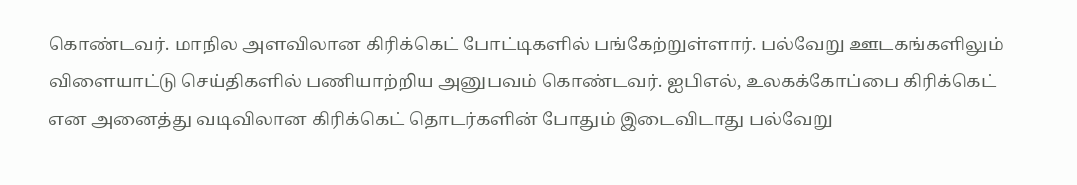கொண்டவர். மாநில அளவிலான கிரிக்கெட் போட்டிகளில் பங்கேற்றுள்ளார். பல்வேறு ஊடகங்களிலும் விளையாட்டு செய்திகளில் பணியாற்றிய அனுபவம் கொண்டவர். ஐபிஎல், உலகக்கோப்பை கிரிக்கெட் என அனைத்து வடிவிலான கிரிக்கெட் தொடர்களின் போதும் இடைவிடாது பல்வேறு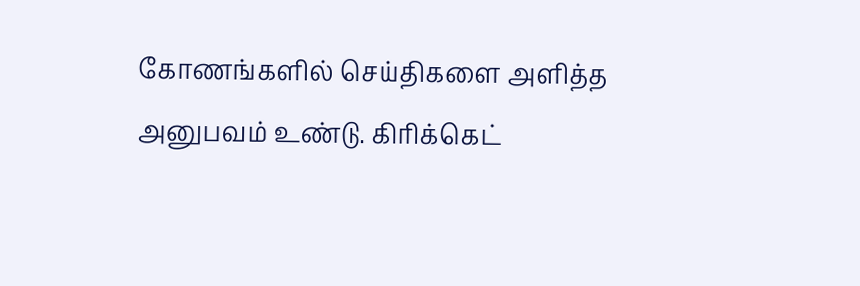கோணங்களில் செய்திகளை அளித்த அனுபவம் உண்டு. கிரிக்கெட்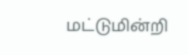மட்டுமின்றி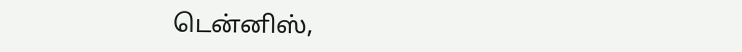டென்னிஸ்,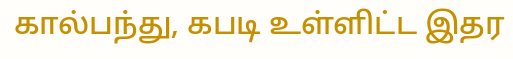கால்பந்து, கபடி உள்ளிட்ட இதர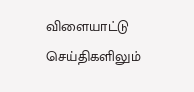விளையாட்டு செய்திகளிலும்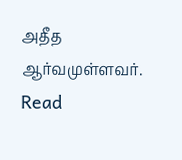அதீத ஆர்வமுள்ளவர். Read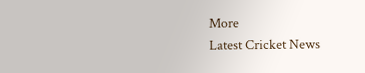More
Latest Cricket News